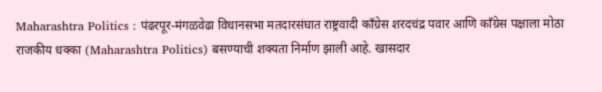Maharashtra Politics : पंढरपूर-मंगळवेढा विधानसभा मतदारसंघात राष्ट्रवादी काँग्रेस शरदचंद्र पवार आणि काँग्रेस पक्षाला मोठा राजकीय धक्का (Maharashtra Politics) बसण्याची शक्यता निर्माण झाली आहे. खासदार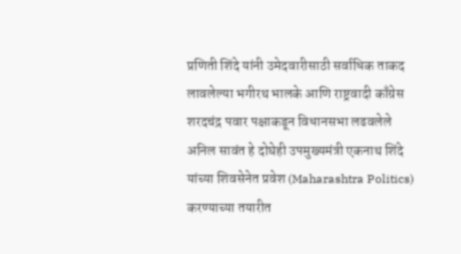प्रणिती शिंदे यांनी उमेदवारीसाठी सर्वाधिक ताकद लावलेल्या भगीरथ भालके आणि राष्ट्रवादी काँग्रेस शरदचंद्र पवार पक्षाकडून विधानसभा लढवलेले अनिल सावंत हे दोघेही उपमुख्यमंत्री एकनाथ शिंदे यांच्या शिवसेनेत प्रवेश (Maharashtra Politics) करण्याच्या तयारीत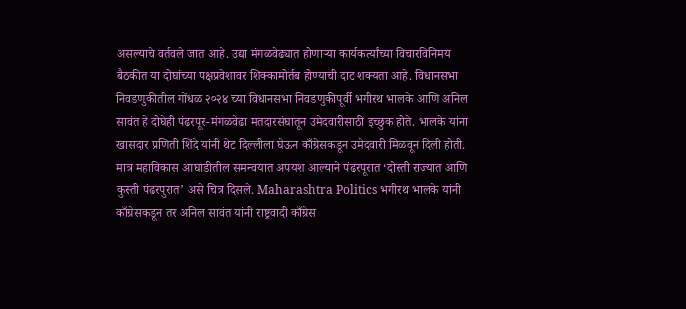असल्याचे वर्तवले जात आहे. उद्या मंगळवेढ्यात होणाऱ्या कार्यकर्त्यांच्या विचारविनिमय बैठकीत या दोघांच्या पक्षप्रवेशावर शिक्कामोर्तब होण्याची दाट शक्यता आहे. विधानसभा निवडणुकीतील गोंधळ २०२४ च्या विधानसभा निवडणुकीपूर्वी भगीरथ भालके आणि अनिल सावंत हे दोघेही पंढरपूर-मंगळवेढा मतदारसंघातून उमेदवारीसाठी इच्छुक होते. भालके यांना खासदार प्रणिती शिंदे यांनी थेट दिल्लीला घेऊन काँग्रेसकडून उमेदवारी मिळवून दिली होती. मात्र महाविकास आघाडीतील समन्वयात अपयश आल्याने पंढरपूरात ‘दोस्ती राज्यात आणि कुस्ती पंढरपुरात’ असे चित्र दिसले. Maharashtra Politics भगीरथ भालके यांनी काँग्रेसकडून तर अनिल सावंत यांनी राष्ट्रवादी काँग्रेस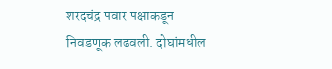शरदचंद्र पवार पक्षाकडून निवडणूक लढवली. दोघांमधील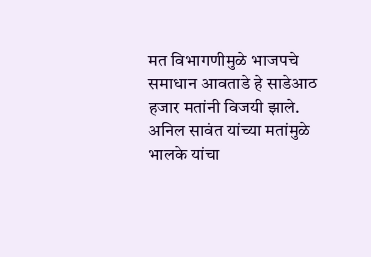मत विभागणीमुळे भाजपचे समाधान आवताडे हे साडेआठ हजार मतांनी विजयी झाले. अनिल सावंत यांच्या मतांमुळे भालके यांचा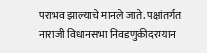पराभव झाल्याचे मानले जाते. पक्षांतर्गत नाराजी विधानसभा निवडणुकीदरम्यान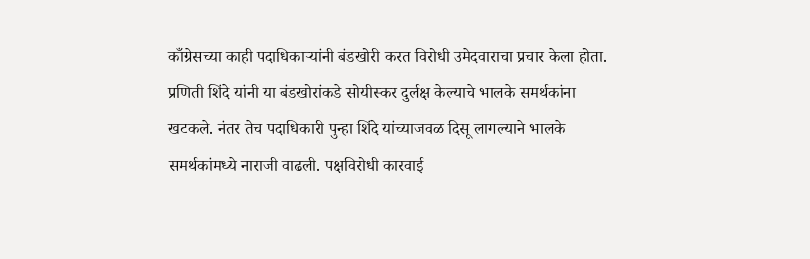काँग्रेसच्या काही पदाधिकाऱ्यांनी बंडखोरी करत विरोधी उमेदवाराचा प्रचार केला होता. प्रणिती शिंदे यांनी या बंडखोरांकडे सोयीस्कर दुर्लक्ष केल्याचे भालके समर्थकांना खटकले. नंतर तेच पदाधिकारी पुन्हा शिंदे यांच्याजवळ दिसू लागल्याने भालके समर्थकांमध्ये नाराजी वाढली. पक्षविरोधी कारवाई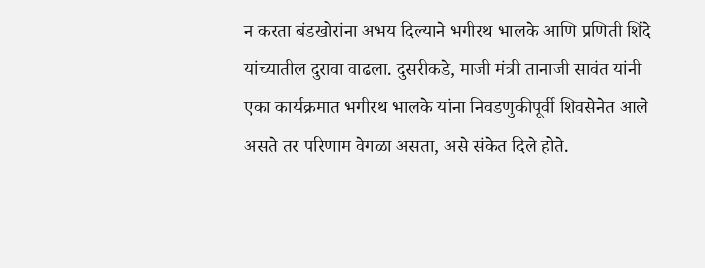न करता बंडखोरांना अभय दिल्याने भगीरथ भालके आणि प्रणिती शिंदे यांच्यातील दुरावा वाढला. दुसरीकडे, माजी मंत्री तानाजी सावंत यांनी एका कार्यक्रमात भगीरथ भालके यांना निवडणुकीपूर्वी शिवसेनेत आले असते तर परिणाम वेगळा असता, असे संकेत दिले होते.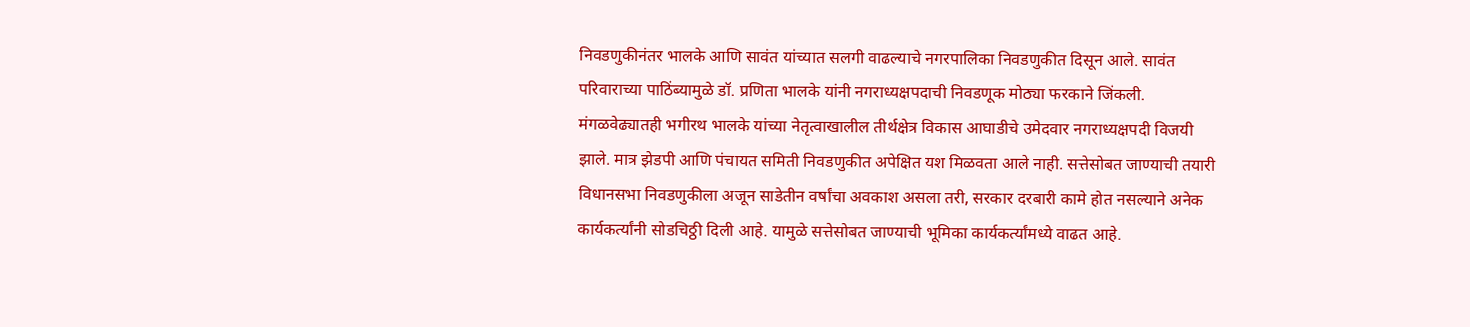निवडणुकीनंतर भालके आणि सावंत यांच्यात सलगी वाढल्याचे नगरपालिका निवडणुकीत दिसून आले. सावंत परिवाराच्या पाठिंब्यामुळे डॉ. प्रणिता भालके यांनी नगराध्यक्षपदाची निवडणूक मोठ्या फरकाने जिंकली. मंगळवेढ्यातही भगीरथ भालके यांच्या नेतृत्वाखालील तीर्थक्षेत्र विकास आघाडीचे उमेदवार नगराध्यक्षपदी विजयी झाले. मात्र झेडपी आणि पंचायत समिती निवडणुकीत अपेक्षित यश मिळवता आले नाही. सत्तेसोबत जाण्याची तयारी विधानसभा निवडणुकीला अजून साडेतीन वर्षांचा अवकाश असला तरी, सरकार दरबारी कामे होत नसल्याने अनेक कार्यकर्त्यांनी सोडचिठ्ठी दिली आहे. यामुळे सत्तेसोबत जाण्याची भूमिका कार्यकर्त्यांमध्ये वाढत आहे.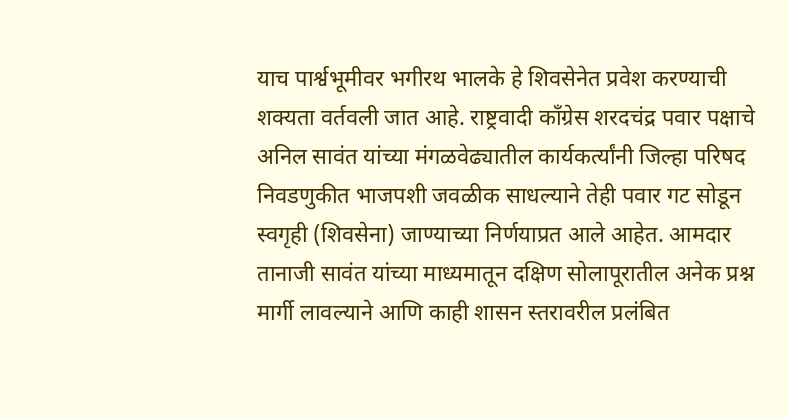याच पार्श्वभूमीवर भगीरथ भालके हे शिवसेनेत प्रवेश करण्याची शक्यता वर्तवली जात आहे. राष्ट्रवादी काँग्रेस शरदचंद्र पवार पक्षाचे अनिल सावंत यांच्या मंगळवेढ्यातील कार्यकर्त्यांनी जिल्हा परिषद निवडणुकीत भाजपशी जवळीक साधल्याने तेही पवार गट सोडून स्वगृही (शिवसेना) जाण्याच्या निर्णयाप्रत आले आहेत. आमदार तानाजी सावंत यांच्या माध्यमातून दक्षिण सोलापूरातील अनेक प्रश्न मार्गी लावल्याने आणि काही शासन स्तरावरील प्रलंबित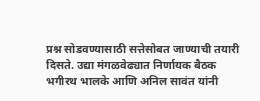प्रश्न सोडवण्यासाठी सत्तेसोबत जाण्याची तयारी दिसते. उद्या मंगळवेढ्यात निर्णायक बैठक भगीरथ भालके आणि अनिल सावंत यांनी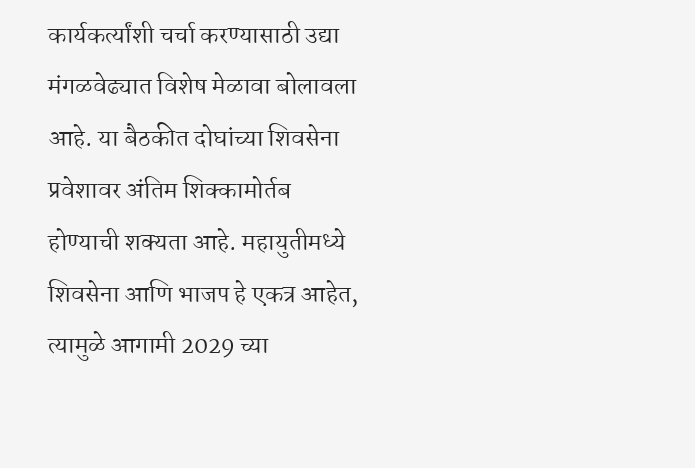कार्यकर्त्यांशी चर्चा करण्यासाठी उद्या मंगळवेढ्यात विशेष मेळावा बोलावला आहे. या बैठकीत दोघांच्या शिवसेना प्रवेशावर अंतिम शिक्कामोर्तब होण्याची शक्यता आहे. महायुतीमध्ये शिवसेना आणि भाजप हे एकत्र आहेत, त्यामुळे आगामी 2029 च्या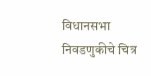विधानसभा निवडणुकीचे चित्र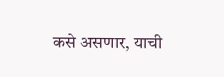कसे असणार, याची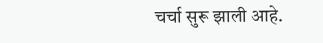चर्चा सुरू झाली आहे.